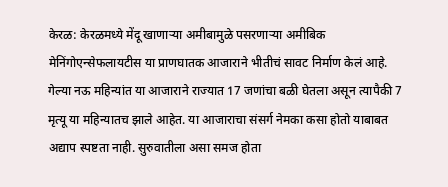केरळ: केरळमध्ये मेंदू खाणाऱ्या अमीबामुळे पसरणाऱ्या अमीबिक मेनिंगोएन्सेफलायटीस या प्राणघातक आजाराने भीतीचं सावट निर्माण केलं आहे. गेल्या नऊ महिन्यांत या आजाराने राज्यात 17 जणांचा बळी घेतला असून त्यापैकी 7 मृत्यू या महिन्यातच झाले आहेत. या आजाराचा संसर्ग नेमका कसा होतो याबाबत अद्याप स्पष्टता नाही. सुरुवातीला असा समज होता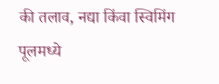की तलाव, नद्या किंवा स्विमिंग पूलमध्ये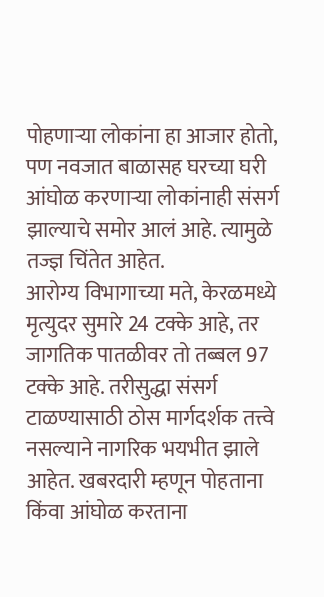पोहणाऱ्या लोकांना हा आजार होतो, पण नवजात बाळासह घरच्या घरी आंघोळ करणाऱ्या लोकांनाही संसर्ग झाल्याचे समोर आलं आहे. त्यामुळे तज्ज्ञ चिंतेत आहेत.
आरोग्य विभागाच्या मते, केरळमध्ये मृत्युदर सुमारे 24 टक्के आहे, तर जागतिक पातळीवर तो तब्बल 97 टक्के आहे. तरीसुद्धा संसर्ग टाळण्यासाठी ठोस मार्गदर्शक तत्त्वे नसल्याने नागरिक भयभीत झाले आहेत. खबरदारी म्हणून पोहताना किंवा आंघोळ करताना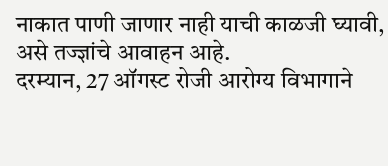नाकात पाणी जाणार नाही याची काळजी घ्यावी, असे तज्ज्ञांचे आवाहन आहे.
दरम्यान, 27 ऑगस्ट रोजी आरोग्य विभागाने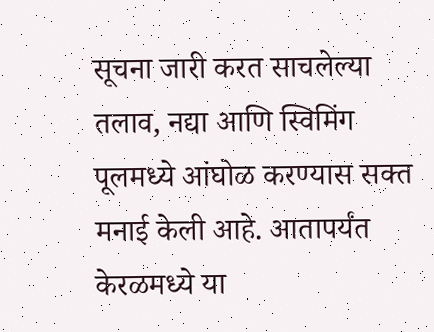सूचना जारी करत साचलेल्या तलाव, नद्या आणि स्विमिंग पूलमध्ये आंघोळ करण्यास सक्त मनाई केली आहे. आतापर्यंत केरळमध्ये या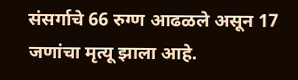संसर्गाचे 66 रुग्ण आढळले असून 17 जणांचा मृत्यू झाला आहे.